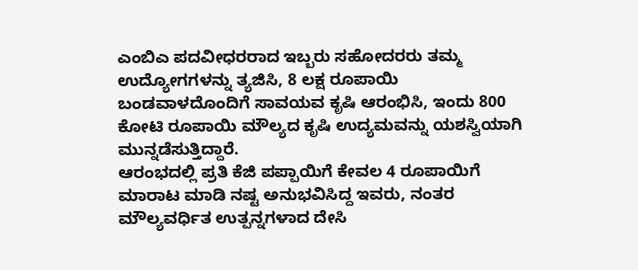ಎಂಬಿಎ ಪದವೀಧರರಾದ ಇಬ್ಬರು ಸಹೋದರರು ತಮ್ಮ ಉದ್ಯೋಗಗಳನ್ನು ತ್ಯಜಿಸಿ, 8 ಲಕ್ಷ ರೂಪಾಯಿ ಬಂಡವಾಳದೊಂದಿಗೆ ಸಾವಯವ ಕೃಷಿ ಆರಂಭಿಸಿ, ಇಂದು 800 ಕೋಟಿ ರೂಪಾಯಿ ಮೌಲ್ಯದ ಕೃಷಿ ಉದ್ಯಮವನ್ನು ಯಶಸ್ವಿಯಾಗಿ ಮುನ್ನಡೆಸುತ್ತಿದ್ದಾರೆ.
ಆರಂಭದಲ್ಲಿ ಪ್ರತಿ ಕೆಜಿ ಪಪ್ಪಾಯಿಗೆ ಕೇವಲ 4 ರೂಪಾಯಿಗೆ ಮಾರಾಟ ಮಾಡಿ ನಷ್ಟ ಅನುಭವಿಸಿದ್ದ ಇವರು, ನಂತರ ಮೌಲ್ಯವರ್ಧಿತ ಉತ್ಪನ್ನಗಳಾದ ದೇಸಿ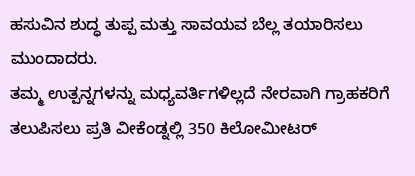ಹಸುವಿನ ಶುದ್ಧ ತುಪ್ಪ ಮತ್ತು ಸಾವಯವ ಬೆಲ್ಲ ತಯಾರಿಸಲು ಮುಂದಾದರು.
ತಮ್ಮ ಉತ್ಪನ್ನಗಳನ್ನು ಮಧ್ಯವರ್ತಿಗಳಿಲ್ಲದೆ ನೇರವಾಗಿ ಗ್ರಾಹಕರಿಗೆ ತಲುಪಿಸಲು ಪ್ರತಿ ವೀಕೆಂಡ್ನಲ್ಲಿ 350 ಕಿಲೋಮೀಟರ್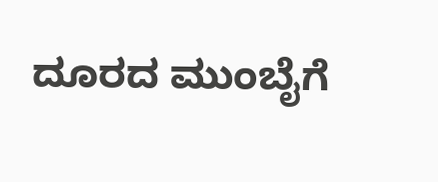ದೂರದ ಮುಂಬೈಗೆ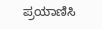ಪ್ರಯಾಣಿಸಿ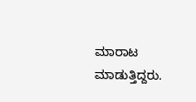ಮಾರಾಟ ಮಾಡುತ್ತಿದ್ದರು.